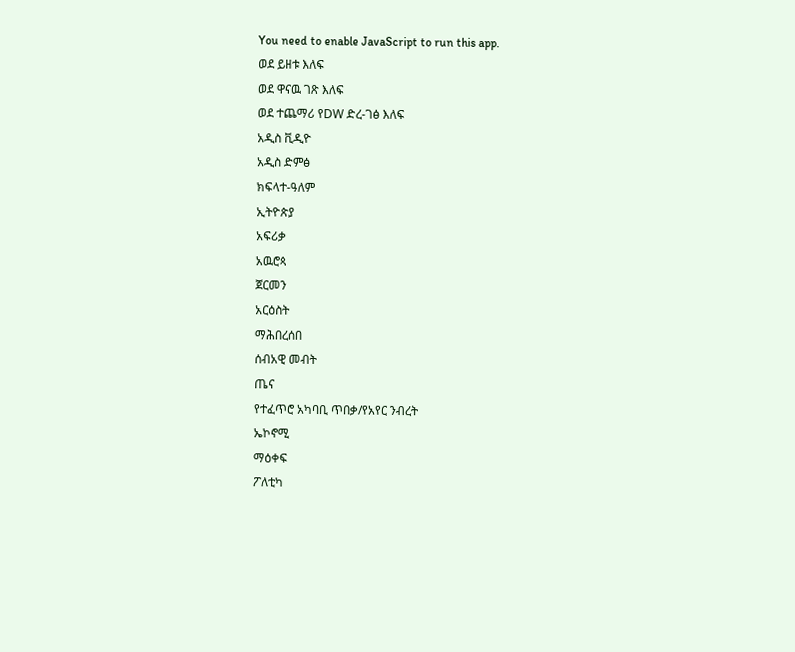You need to enable JavaScript to run this app.
ወደ ይዘቱ እለፍ
ወደ ዋናዉ ገጽ እለፍ
ወደ ተጨማሪ የDW ድረ-ገፅ እለፍ
አዲስ ቪዲዮ
አዲስ ድምፅ
ክፍላተ-ዓለም
ኢትዮጵያ
አፍሪቃ
አዉሮጳ
ጀርመን
አርዕስት
ማሕበረሰበ
ሰብአዊ መብት
ጤና
የተፈጥሮ አካባቢ ጥበቃ/የአየር ንብረት
ኤኮኖሚ
ማዕቀፍ
ፖለቲካ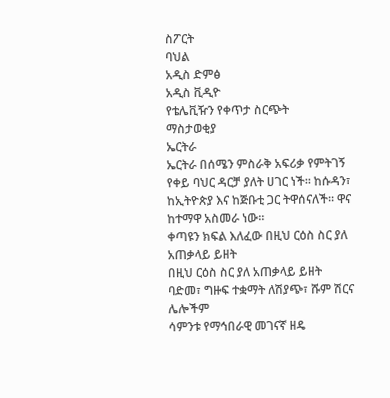ስፖርት
ባህል
አዲስ ድምፅ
አዲስ ቪዲዮ
የቴሌቪዥን የቀጥታ ስርጭት
ማስታወቂያ
ኤርትራ
ኤርትራ በሰሜን ምስራቅ አፍሪቃ የምትገኝ የቀይ ባህር ዳርቻ ያለት ሀገር ነች። ከሱዳን፣ ከኢትዮጵያ እና ከጅቡቲ ጋር ትዋሰናለች። ዋና ከተማዋ አስመራ ነው።
ቀጣዩን ክፍል እለፈው በዚህ ርዕስ ስር ያለ አጠቃላይ ይዘት
በዚህ ርዕስ ስር ያለ አጠቃላይ ይዘት
ባድመ፣ ግዙፍ ተቋማት ለሽያጭ፣ ሹም ሽርና ሌሎችም
ሳምንቱ የማኅበራዊ መገናኛ ዘዴ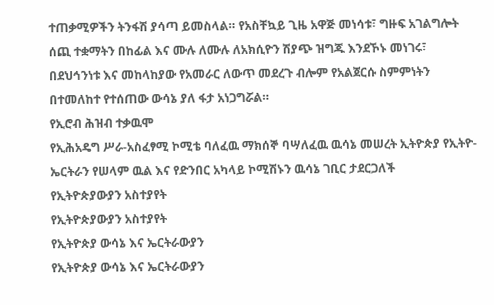ተጠቃሚዎችን ትንፋሽ ያሳጣ ይመስላል። የአስቸኳይ ጊዜ አዋጅ መነሳቱ፣ ግዙፍ አገልግሎት ሰጪ ተቋማትን በከፊል እና ሙሉ ለሙሉ ለአክሲዮን ሽያጭ ዝግጁ እንደኾኑ መነገሩ፣ በደህኅንነቱ እና መከላከያው የአመራር ለውጥ መደረጉ ብሎም የአልጀርሱ ስምምነትን በተመለከተ የተሰጠው ውሳኔ ያለ ፋታ አነጋግሯል።
የኢሮብ ሕዝብ ተቃዉሞ
የኢሕአዴግ ሥራ-አስፈፃሚ ኮሚቴ ባለፈዉ ማክሰኞ ባሣለፈዉ ዉሳኔ መሠረት ኢትዮጵያ የኢትዮ-ኤርትራን የሠላም ዉል እና የድንበር አካላይ ኮሚሽኑን ዉሳኔ ገቢር ታደርጋለች
የኢትዮጵያውያን አስተያየት
የኢትዮጵያውያን አስተያየት
የኢትዮጵያ ውሳኔ እና ኤርትራውያን
የኢትዮጵያ ውሳኔ እና ኤርትራውያን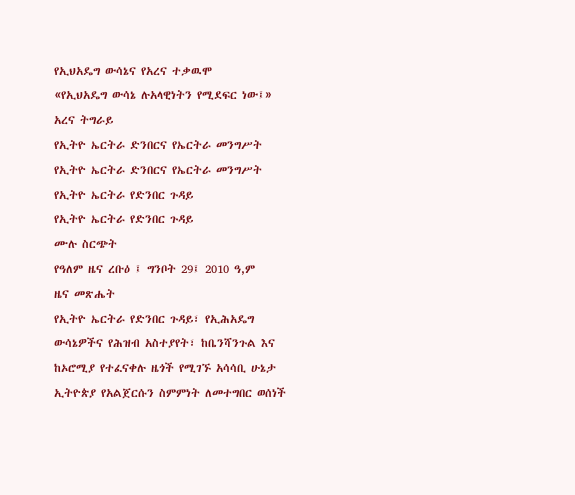የኢህአዴግ ውሳኔና የአረና ተቃዉሞ
«የኢህአዴግ ውሳኔ ሉአላዊነትን የሚደፍር ነው፤» አረና ትግራይ
የኢትዮ ኤርትራ ድንበርና የኤርትራ መንግሥት
የኢትዮ ኤርትራ ድንበርና የኤርትራ መንግሥት
የኢትዮ ኤርትራ የድንበር ጉዳይ
የኢትዮ ኤርትራ የድንበር ጉዳይ
ሙሉ ስርጭት
የዓለም ዜና ረቡዕ ፤ ግንቦት 29፤ 2010 ዓ,ም
ዜና መጽሔት
የኢትዮ ኤርትራ የድንበር ጉዳይ፣ የኢሕአዴግ ውሳኔዎችና የሕዝብ አስተያየት፣ ከቤንሻንጉል እና ከኦሮሚያ የተፈናቀሉ ዜጎች የሚገኙ አሳሳቢ ሁኔታ
ኢትዮጵያ የአልጀርሱን ስምምነት ለመተግበር ወሰነች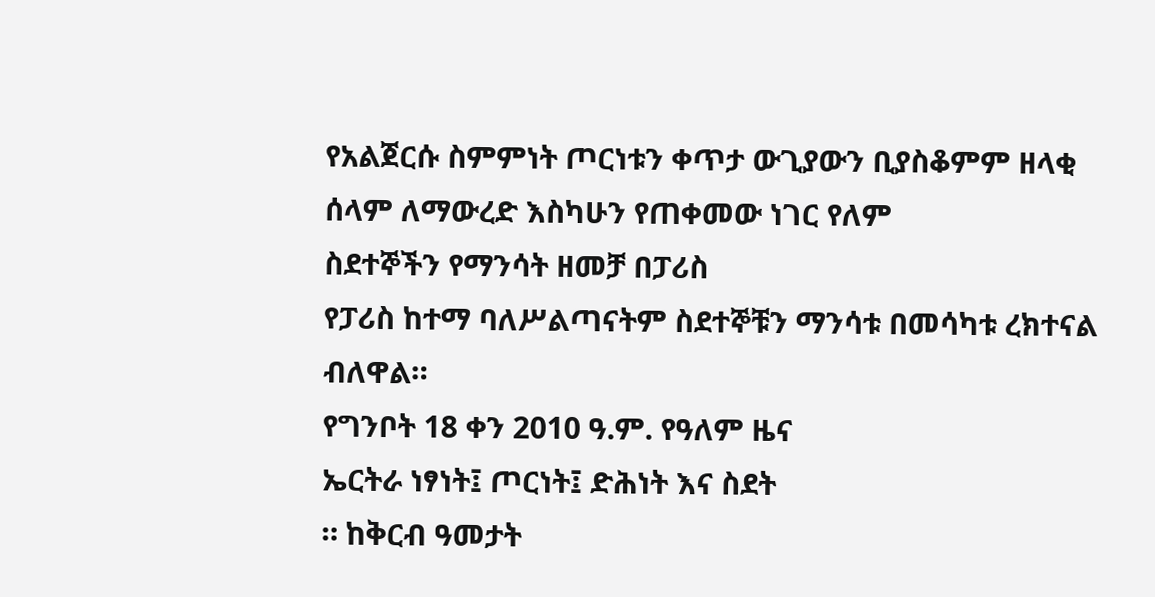የአልጀርሱ ስምምነት ጦርነቱን ቀጥታ ውጊያውን ቢያስቆምም ዘላቂ ሰላም ለማውረድ እስካሁን የጠቀመው ነገር የለም
ስደተኞችን የማንሳት ዘመቻ በፓሪስ
የፓሪስ ከተማ ባለሥልጣናትም ስደተኞቹን ማንሳቱ በመሳካቱ ረክተናል ብለዋል።
የግንቦት 18 ቀን 2010 ዓ.ም. የዓለም ዜና
ኤርትራ ነፃነት፤ ጦርነት፤ ድሕነት እና ስደት
። ከቅርብ ዓመታት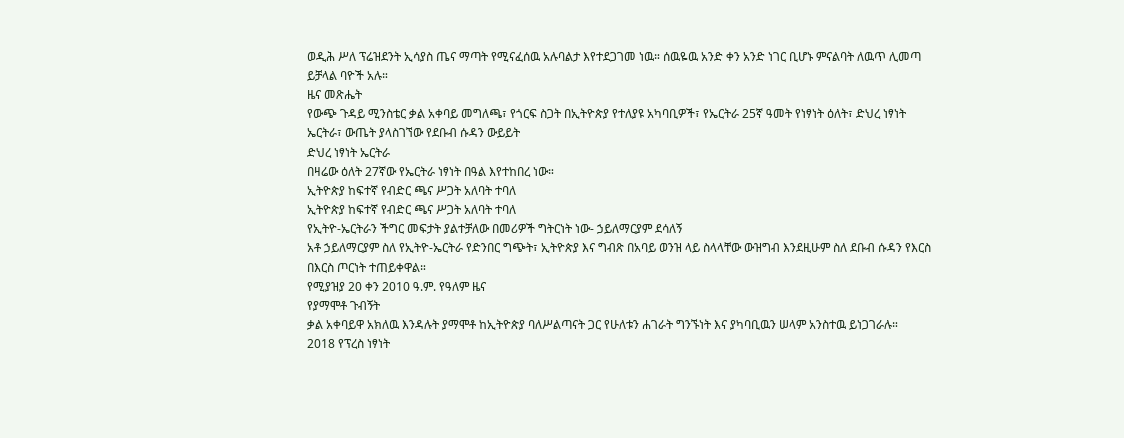ወዲሕ ሥለ ፕሬዝደንት ኢሳያስ ጤና ማጣት የሚናፈሰዉ አሉባልታ እየተደጋገመ ነዉ። ሰዉዬዉ አንድ ቀን አንድ ነገር ቢሆኑ ምናልባት ለዉጥ ሊመጣ ይቻላል ባዮች አሉ።
ዜና መጽሔት
የውጭ ጉዳይ ሚንስቴር ቃል አቀባይ መግለጫ፣ የጎርፍ ስጋት በኢትዮጵያ የተለያዩ አካባቢዎች፣ የኤርትራ 25ኛ ዓመት የነፃነት ዕለት፣ ድህረ ነፃነት ኤርትራ፣ ውጤት ያላስገኘው የደቡብ ሱዳን ውይይት
ድህረ ነፃነት ኤርትራ
በዛሬው ዕለት 27ኛው የኤርትራ ነፃነት በዓል እየተከበረ ነው።
ኢትዮጵያ ከፍተኛ የብድር ጫና ሥጋት አለባት ተባለ
ኢትዮጵያ ከፍተኛ የብድር ጫና ሥጋት አለባት ተባለ
የኢትዮ-ኤርትራን ችግር መፍታት ያልተቻለው በመሪዎች ግትርነት ነው- ኃይለማርያም ደሳለኝ
አቶ ኃይለማርያም ስለ የኢትዮ-ኤርትራ የድንበር ግጭት፣ ኢትዮጵያ እና ግብጽ በአባይ ወንዝ ላይ ስላላቸው ውዝግብ እንደዚሁም ስለ ደቡብ ሱዳን የእርስ በእርስ ጦርነት ተጠይቀዋል።
የሚያዝያ 20 ቀን 2010 ዓ.ም. የዓለም ዜና
የያማሞቶ ጉብኝት
ቃል አቀባይዋ አክለዉ እንዳሉት ያማሞቶ ከኢትዮጵያ ባለሥልጣናት ጋር የሁለቱን ሐገራት ግንኙነት እና ያካባቢዉን ሠላም አንስተዉ ይነጋገራሉ።
2018 የፕረስ ነፃነት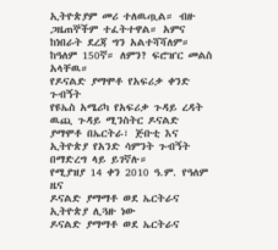ኢትዮጵያም መሪ ተለዉጧል። ብዙ ጋዜጠኞችም ተፈትተዋል። አምና ከነበራት ደረጃ ግን አልተሻሻለም። ከዓለም 150ኛ። ለምን? ፍሮዠር መልስ አላቸዉ።
የዶናልድ ያማሞቶ የአፍሪቃ ቀንድ ጉብኝት
የዩኤስ አሜሪካ የአፍሪቃ ጉዳይ ረዳት ዉጪ ጉዳይ ሚንስትር ዶናልድ ያማሞቶ በኤርትራ፣ ጅቡቲ እና ኢትዮጵያ የአንድ ሳምንት ጉብኝት በማድረግ ላይ ይገኛሉ።
የሚያዝያ 14 ቀን 2010 ዓ.ም. የዓለም ዜና
ዶናልድ ያማማቶ ወደ ኤርትራና ኢትዮጵያ ሊጓዙ ነው
ዶናልድ ያማማቶ ወደ ኤርትራና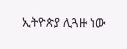ኢትዮጵያ ሊጓዙ ነው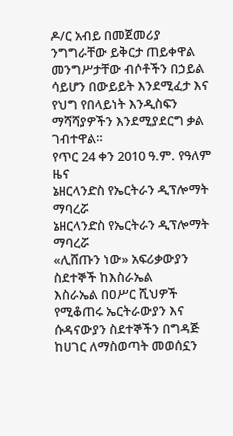ዶ/ር አብይ በመጀመሪያ ንግግራቸው ይቅርታ ጠይቀዋል
መንግሥታቸው ብሶቶችን በኃይል ሳይሆን በውይይት እንደሚፈታ እና የህግ የበላይነት እንዲስፍን ማሻሻያዎችን እንደሚያደርግ ቃል ገብተዋል።
የጥር 24 ቀን 2010 ዓ.ም. የዓለም ዜና
ኔዘርላንድስ የኤርትራን ዲፕሎማት ማባረሯ
ኔዘርላንድስ የኤርትራን ዲፕሎማት ማባረሯ
«ሊሸጡን ነው» አፍሪቃውያን ስደተኞች ከእስራኤል
እስራኤል በዐሥር ሺህዎች የሚቆጠሩ ኤርትራውያን እና ሱዳናውያን ስደተኞችን በግዳጅ ከሀገር ለማስወጣት መወሰኗን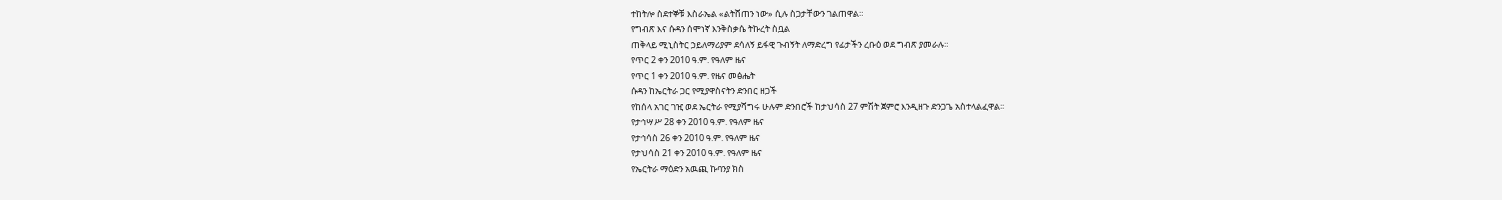ተከትሎ ስደተኞቹ እስራኤል «ልትሸጠን ነው» ሲሉ ስጋታቸውን ገልጠዋል።
የግብጽ እና ሱዳን ሰሞነኛ እንቅስቃሴ ትኩረት ስቧል
ጠቅላይ ሚኒስትር ኃይለማሪያም ደሳለኝ ይፋዊ ጉብኝት ለማድረግ የፊታችን ረቡዕ ወደ ግብጽ ያመራሉ።
የጥር 2 ቀን 2010 ዓ.ም. የዓለም ዜና
የጥር 1 ቀን 2010 ዓ.ም. የዜና መፅሔት
ሱዳን ከኤርትራ ጋር የሚያዋስናትን ድንበር ዘጋች
የከሰላ አገር ገዢ ወደ ኤርትራ የሚያሻግሩ ሁሉም ድንበሮች ከታህሳስ 27 ምሽት ጀምሮ እንዲዘጉ ድንጋጌ አስተላልፈዋል፡፡
የታኅሣሥ 28 ቀን 2010 ዓ.ም. የዓለም ዜና
የታኅሳስ 26 ቀን 2010 ዓ.ም. የዓለም ዜና
የታህሳስ 21 ቀን 2010 ዓ.ም. የዓለም ዜና
የኤርትራ ማዕድን አዉጪ ኩባንያ ክስ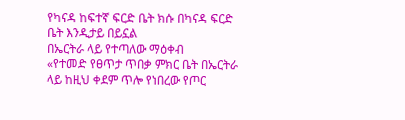የካናዳ ከፍተኛ ፍርድ ቤት ክሱ በካናዳ ፍርድ ቤት እንዲታይ በይኗል
በኤርትራ ላይ የተጣለው ማዕቀብ
«የተመድ የፀጥታ ጥበቃ ምክር ቤት በኤርትራ ላይ ከዚህ ቀደም ጥሎ የነበረው የጦር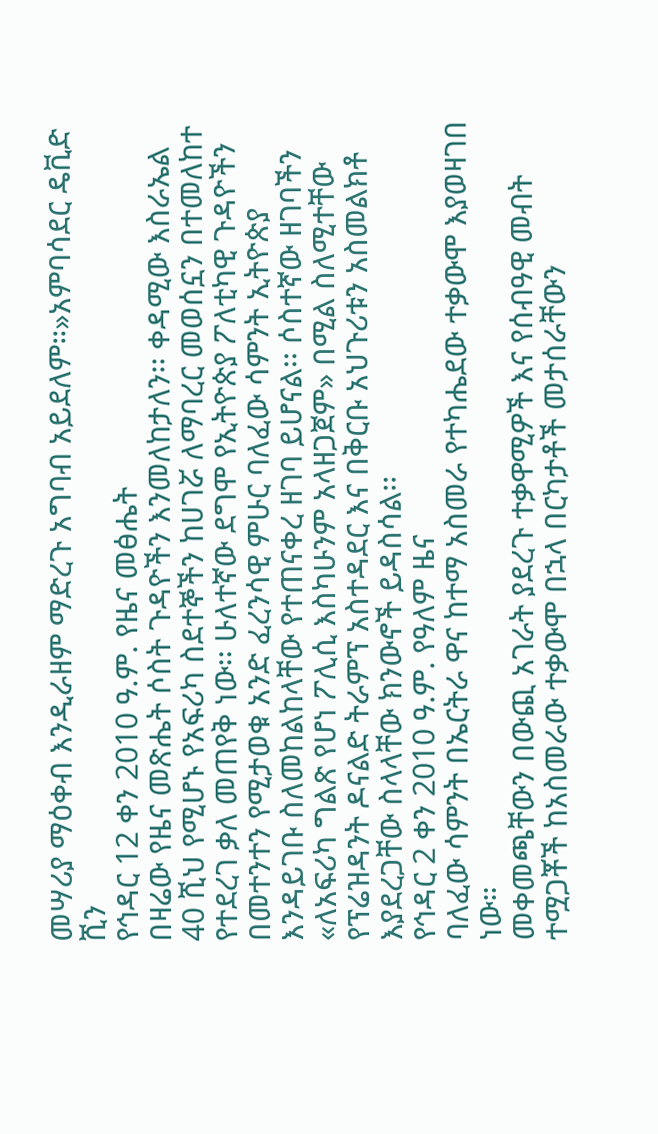መሣሪያ ማዕቀብ እንዲራዘም ማድረጉ አግባብ አይደለም።»አምባሳደር ዴቪድ ሺን
የኅዳር 12 ቀን 2010 ዓ.ም. የዜና መፅሔት
በዛሬው የዜና መጽሔት ሶስት ጉዳዮችን እንመለከታለን፡፡ ቀዳሚው እስራኤል 40 ሺህ የሚሆኑ የአፍሪካ ስደተኞችን ከሀገሯ ለማባረር መወሰኗን በተመለከተ የተደረገ ቃለ መጠየቅ ነው፡፡ ሁለተኛው ደግሞ የኢትዮጵያ ፖለቲካዊ ጉዳዮችን በመተንተን የሚታወቁ አንድ ፈረንሳዊ ምሁር ባለፈው ሳምንት ኢትዮጵያ እንዳይገቡ ስለመከልከላቸው የተጠናቀረ ዘገባ ይሆናል፡፡ ሶስተኛው ዘገባችን «ለአፍሪካ ግልጽ የሆነ ፖሊሲ እስካሁንም አላዘጋጀም» በሚል ስለሚተቸው የፕሬዝዳንት ዶናልድ ትራምፕ አስተዳደር እና በቅርቡ አህጉሪቱን አስመልክቶ እያደረጋቸው ስላላቸው ክንውኖች ይዳስሳል፡፡
የኅዳር 2 ቀን 2010 ዓ.ም. የዓለም ዜና
ባለፈው ሳምንት በኤርትራ ዋና ከተማ አስመራ የተካሔደው ተቃውሞ እያወዛገበ ነው።
መቀመጫቸውን በውጪ አገራት ያደረጉ ተቃዋሚዎች እና የሰብዓዊ መብት ተሟጋቾች ከአስመራው ተቃውሞ በኋላ በርካታቶች መታሰራቸውን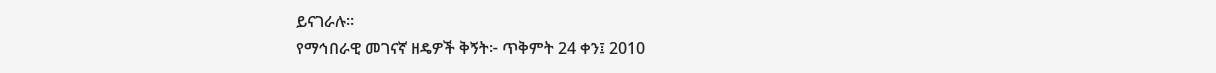ይናገራሉ።
የማኅበራዊ መገናኛ ዘዴዎች ቅኝት፦ ጥቅምት 24 ቀን፤ 2010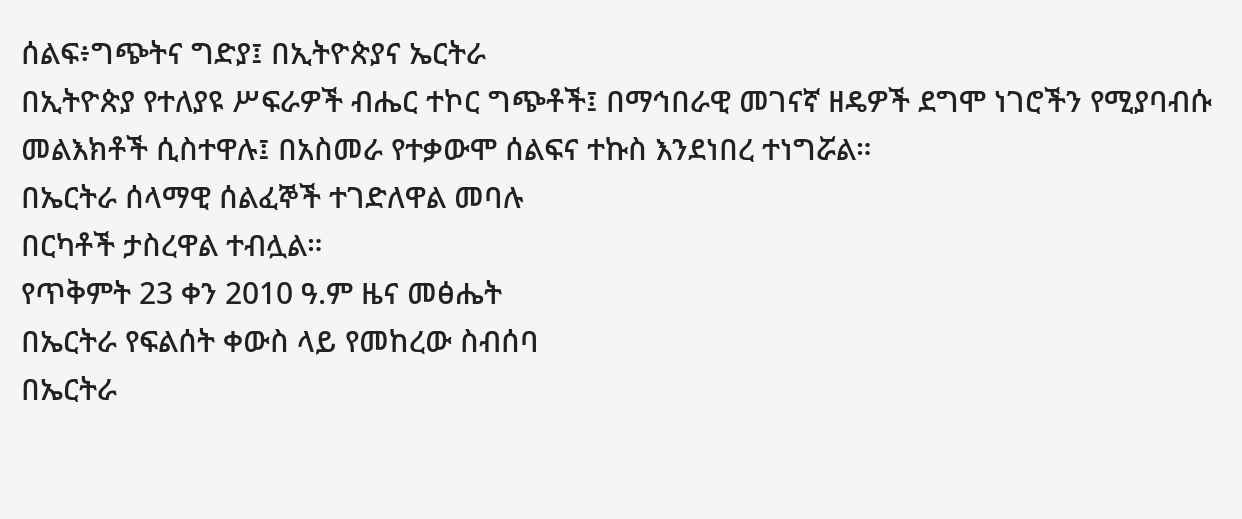ሰልፍ፥ግጭትና ግድያ፤ በኢትዮጵያና ኤርትራ
በኢትዮጵያ የተለያዩ ሥፍራዎች ብሔር ተኮር ግጭቶች፤ በማኅበራዊ መገናኛ ዘዴዎች ደግሞ ነገሮችን የሚያባብሱ መልእክቶች ሲስተዋሉ፤ በአስመራ የተቃውሞ ሰልፍና ተኩስ እንደነበረ ተነግሯል።
በኤርትራ ሰላማዊ ሰልፈኞች ተገድለዋል መባሉ
በርካቶች ታስረዋል ተብሏል።
የጥቅምት 23 ቀን 2010 ዓ.ም ዜና መፅሔት
በኤርትራ የፍልሰት ቀውስ ላይ የመከረው ስብሰባ
በኤርትራ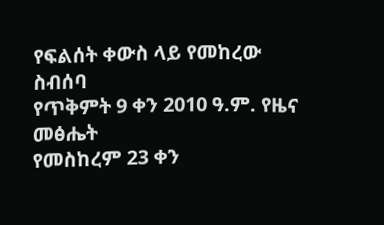የፍልሰት ቀውስ ላይ የመከረው ስብሰባ
የጥቅምት 9 ቀን 2010 ዓ.ም. የዜና መፅሔት
የመስከረም 23 ቀን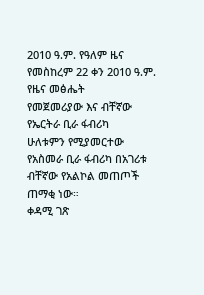2010 ዓ.ም. የዓለም ዜና
የመስከረም 22 ቀን 2010 ዓ.ም. የዜና መፅሔት
የመጀመሪያው እና ብቸኛው የኤርትራ ቢራ ፋብሪካ
ሁለቱምን የሚያመርተው የአስመራ ቢራ ፋብሪካ በአገሪቱ ብቸኛው የአልኮል መጠጦች ጠማቂ ነው።
ቀዳሚ ገጽ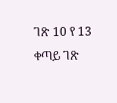ገጽ 10 የ 13
ቀጣይ ገጽ